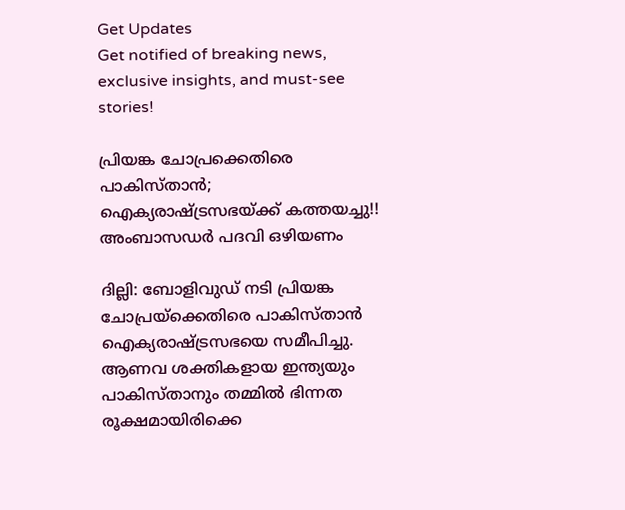Get Updates
Get notified of breaking news, exclusive insights, and must-see stories!

പ്രിയങ്ക ചോപ്രക്കെതിരെ പാകിസ്താന്‍; ഐക്യരാഷ്ട്രസഭയ്ക്ക് കത്തയച്ചു!! അംബാസഡര്‍ പദവി ഒഴിയണം

ദില്ലി: ബോളിവുഡ് നടി പ്രിയങ്ക ചോപ്രയ്‌ക്കെതിരെ പാകിസ്താന്‍ ഐക്യരാഷ്ട്രസഭയെ സമീപിച്ചു. ആണവ ശക്തികളായ ഇന്ത്യയും പാകിസ്താനും തമ്മില്‍ ഭിന്നത രൂക്ഷമായിരിക്കെ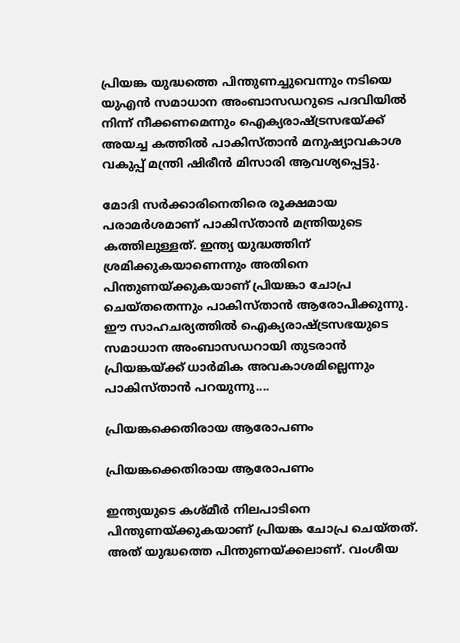പ്രിയങ്ക യുദ്ധത്തെ പിന്തുണച്ചുവെന്നും നടിയെ യുഎന്‍ സമാധാന അംബാസഡറുടെ പദവിയില്‍ നിന്ന് നീക്കണമെന്നും ഐക്യരാഷ്ട്രസഭയ്ക്ക് അയച്ച കത്തില്‍ പാകിസ്താന്‍ മനുഷ്യാവകാശ വകുപ്പ് മന്ത്രി ഷിരീന്‍ മിസാരി ആവശ്യപ്പെട്ടു.

മോദി സര്‍ക്കാരിനെതിരെ രൂക്ഷമായ പരാമര്‍ശമാണ് പാകിസ്താന്‍ മന്ത്രിയുടെ കത്തിലുള്ളത്. ഇന്ത്യ യുദ്ധത്തിന് ശ്രമിക്കുകയാണെന്നും അതിനെ പിന്തുണയ്ക്കുകയാണ് പ്രിയങ്കാ ചോപ്ര ചെയ്തതെന്നും പാകിസ്താന്‍ ആരോപിക്കുന്നു. ഈ സാഹചര്യത്തില്‍ ഐക്യരാഷ്ട്രസഭയുടെ സമാധാന അംബാസഡറായി തുടരാന്‍ പ്രിയങ്കയ്ക്ക് ധാര്‍മിക അവകാശമില്ലെന്നും പാകിസ്താന്‍ പറയുന്നു....

പ്രിയങ്കക്കെതിരായ ആരോപണം

പ്രിയങ്കക്കെതിരായ ആരോപണം

ഇന്ത്യയുടെ കശ്മീര്‍ നിലപാടിനെ പിന്തുണയ്ക്കുകയാണ് പ്രിയങ്ക ചോപ്ര ചെയ്തത്. അത് യുദ്ധത്തെ പിന്തുണയ്ക്കലാണ്. വംശീയ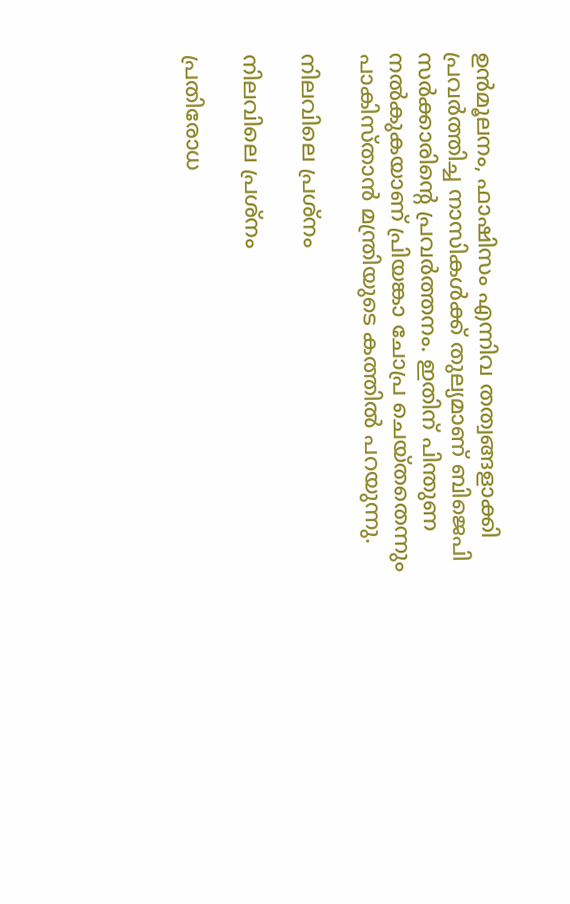ഉന്‍മൂലനം, ഫാഷിസം എന്നിവ തത്വങ്ങളാക്കി പ്രവര്‍ത്തിച്ച നാസികള്‍ക്ക് തുല്യമാണ് ബിജെപി സര്‍ക്കാരിന്റെ പ്രവര്‍ത്തനം. ഇതിന് പിന്തുണ നല്‍കുകയാണ് പ്രിയങ്കാ ചോപ്ര ചെയ്തതെന്നും പാകിസ്താന്‍ മന്ത്രിയുടെ കത്തില്‍ പറയുന്നു.

നിലവിലെ പ്രശ്‌നം

നിലവിലെ പ്രശ്‌നം

പ്രതിരോധ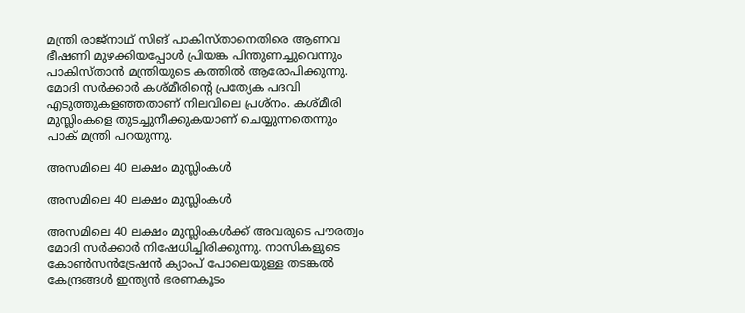മന്ത്രി രാജ്‌നാഥ് സിങ് പാകിസ്താനെതിരെ ആണവ ഭീഷണി മുഴക്കിയപ്പോള്‍ പ്രിയങ്ക പിന്തുണച്ചുവെന്നും പാകിസ്താന്‍ മന്ത്രിയുടെ കത്തില്‍ ആരോപിക്കുന്നു. മോദി സര്‍ക്കാര്‍ കശ്മീരിന്റെ പ്രത്യേക പദവി എടുത്തുകളഞ്ഞതാണ് നിലവിലെ പ്രശ്‌നം. കശ്മീരി മുസ്ലിംകളെ തുടച്ചുനീക്കുകയാണ് ചെയ്യുന്നതെന്നും പാക് മന്ത്രി പറയുന്നു.

അസമിലെ 40 ലക്ഷം മുസ്ലിംകള്‍

അസമിലെ 40 ലക്ഷം മുസ്ലിംകള്‍

അസമിലെ 40 ലക്ഷം മുസ്ലിംകള്‍ക്ക് അവരുടെ പൗരത്വം മോദി സര്‍ക്കാര്‍ നിഷേധിച്ചിരിക്കുന്നു. നാസികളുടെ കോണ്‍സന്‍ട്രേഷന്‍ ക്യാംപ് പോലെയുള്ള തടങ്കല്‍ കേന്ദ്രങ്ങള്‍ ഇന്ത്യന്‍ ഭരണകൂടം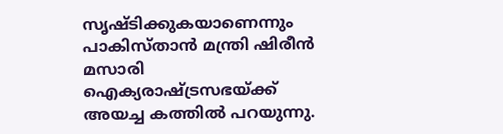സൃഷ്ടിക്കുകയാണെന്നും പാകിസ്താന്‍ മന്ത്രി ഷിരീന്‍ മസാരി ഐക്യരാഷ്ട്രസഭയ്ക്ക് അയച്ച കത്തില്‍ പറയുന്നു.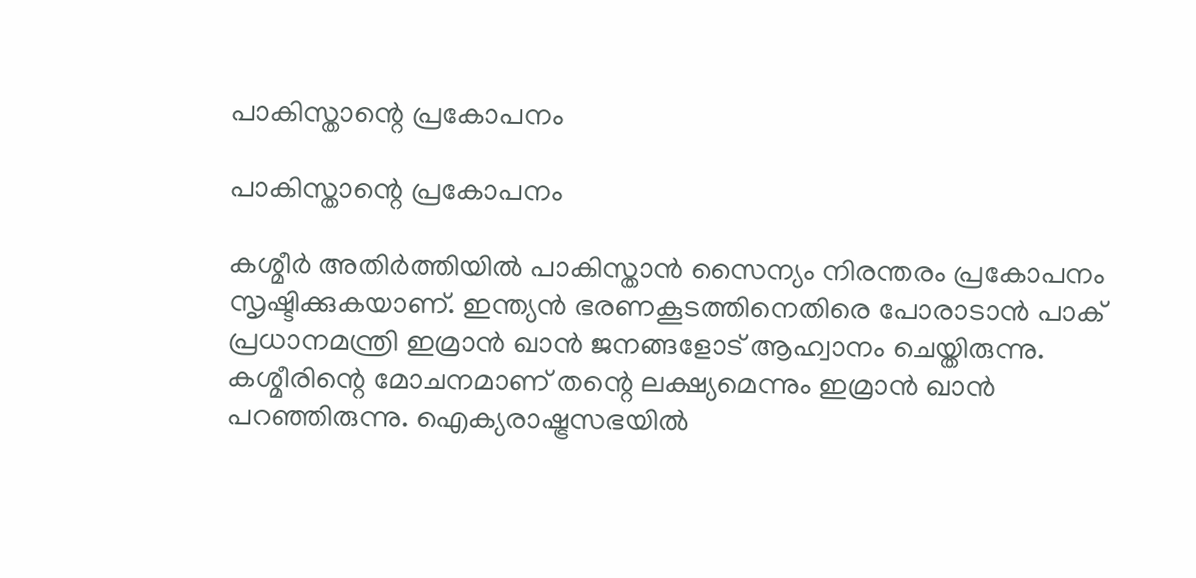പാകിസ്താന്റെ പ്രകോപനം

പാകിസ്താന്റെ പ്രകോപനം

കശ്മീര്‍ അതിര്‍ത്തിയില്‍ പാകിസ്താന്‍ സൈന്യം നിരന്തരം പ്രകോപനം സൃഷ്ടിക്കുകയാണ്. ഇന്ത്യന്‍ ഭരണകൂടത്തിനെതിരെ പോരാടാന്‍ പാക് പ്രധാനമന്ത്രി ഇമ്രാന്‍ ഖാന്‍ ജനങ്ങളോട് ആഹ്വാനം ചെയ്തിരുന്നു. കശ്മീരിന്റെ മോചനമാണ് തന്റെ ലക്ഷ്യമെന്നും ഇമ്രാന്‍ ഖാന്‍ പറഞ്ഞിരുന്നു. ഐക്യരാഷ്ട്രസഭയില്‍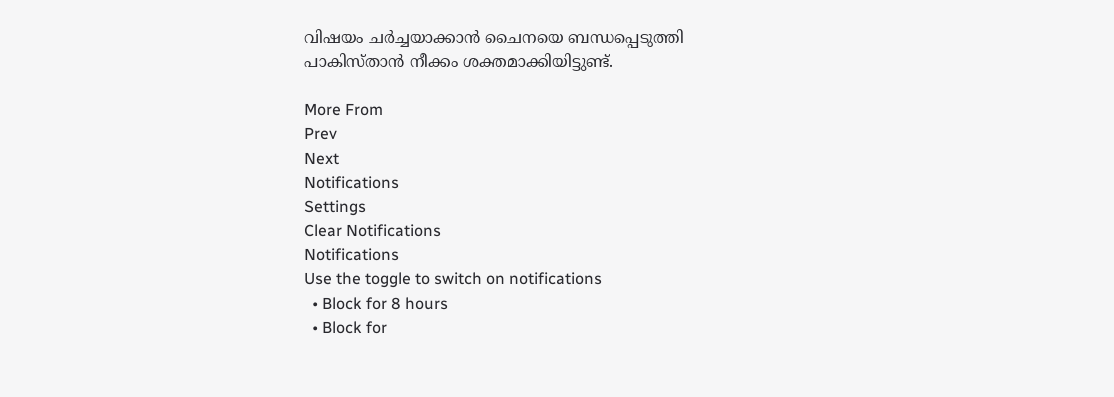വിഷയം ചര്‍ച്ചയാക്കാന്‍ ചൈനയെ ബന്ധപ്പെടുത്തി പാകിസ്താന്‍ നീക്കം ശക്തമാക്കിയിട്ടുണ്ട്.

More From
Prev
Next
Notifications
Settings
Clear Notifications
Notifications
Use the toggle to switch on notifications
  • Block for 8 hours
  • Block for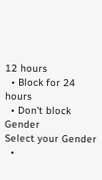12 hours
  • Block for 24 hours
  • Don't block
Gender
Select your Gender
  •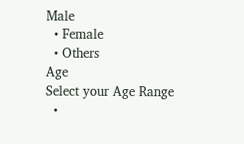Male
  • Female
  • Others
Age
Select your Age Range
  •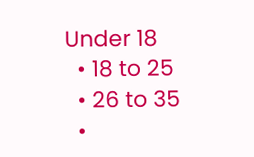Under 18
  • 18 to 25
  • 26 to 35
  •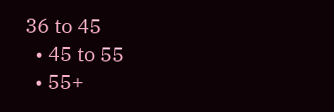36 to 45
  • 45 to 55
  • 55+